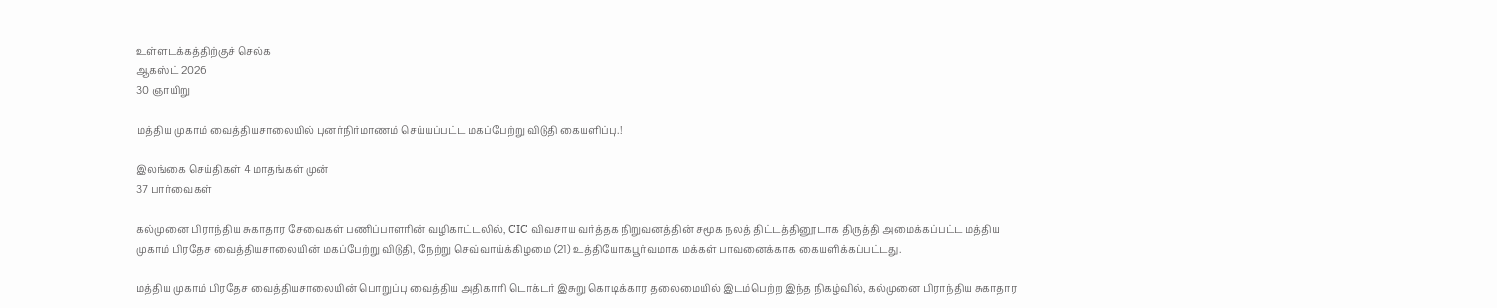உள்ளடக்கத்திற்குச் செல்க
ஆகஸ்ட் 2026
30 ஞாயிறு

மத்திய முகாம் வைத்தியசாலையில் புனர்நிர்மாணம் செய்யப்பட்ட மகப்பேற்று விடுதி கையளிப்பு.!

இலங்கை செய்திகள் 4 மாதங்கள் முன்
37 பார்வைகள்

கல்முனை பிராந்திய சுகாதார சேவைகள் பணிப்பாளரின் வழிகாட்டலில், CIC விவசாய வர்த்தக நிறுவனத்தின் சமூக நலத் திட்டத்தினூடாக திருத்தி அமைக்கப்பட்ட மத்திய முகாம் பிரதேச வைத்தியசாலையின் மகப்பேற்று விடுதி, நேற்று செவ்வாய்க்கிழமை (21) உத்தியோகபூர்வமாக மக்கள் பாவனைக்காக கையளிக்கப்பட்டது.

மத்திய முகாம் பிரதேச வைத்தியசாலையின் பொறுப்பு வைத்திய அதிகாரி டொக்டர் இசுறு கொடிக்கார தலைமையில் இடம்பெற்ற இந்த நிகழ்வில், கல்முனை பிராந்திய சுகாதார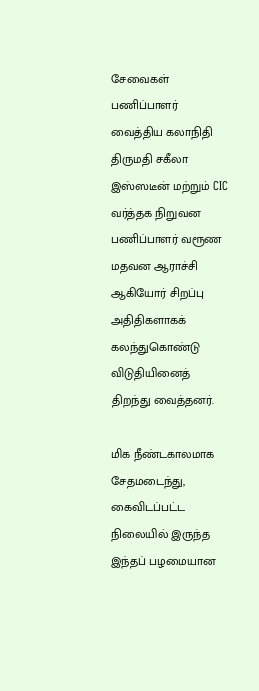சேவைகள் பணிப்பாளர் வைத்திய கலாநிதி திருமதி சகீலா இஸ்ஸடீன் மற்றும் CIC வர்த்தக நிறுவன பணிப்பாளர் வரூண மதவன ஆராச்சி ஆகியோர் சிறப்பு அதிதிகளாகக் கலந்துகொண்டு விடுதியினைத் திறந்து வைத்தனர்.

மிக நீண்டகாலமாக சேதமடைந்து, கைவிடப்பட்ட நிலையில் இருந்த இந்தப் பழமையான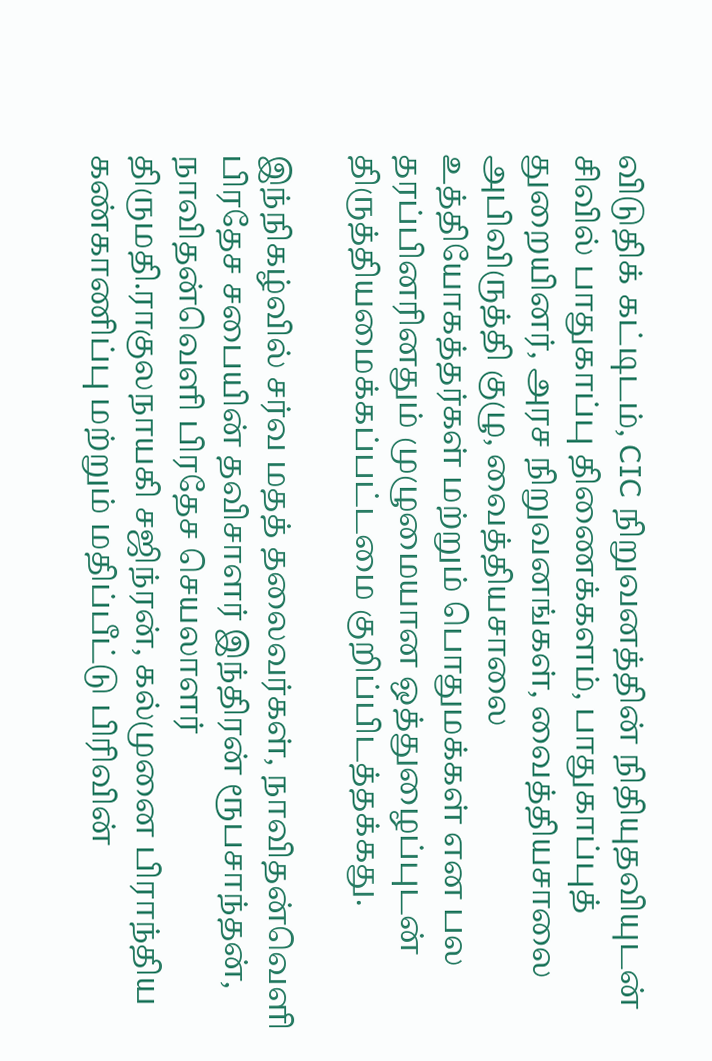விடுதிக் கட்டிடம், CIC நிறுவனத்தின் நிதியுதவியுடன் சிவில் பாதுகாப்பு திணைக்களம், பாதுகாப்புத் துறையினர், அரச நிறுவனங்கள், வைத்தியசாலை அபிவிருத்தி குழு, வைத்தியசாலை உத்தியோகத்தர்கள் மற்றும் பொதுமக்கள் என பல தரப்பினரினதும் முழுமையான ஒத்துழைப்புடன் திருத்தியமைக்கப்பட்டமை குறிப்பிடத்தக்கது.

இந்நிகழ்வில் சர்வ மதத் தலைவர்கள், நாவிதன்வெளி பிரதேச சபையின் தவிசாளர் இந்திரன் ரூபசாந்தன், நாவிதன்வெளி பிரதேச செயலாளர் திருமதி.ராகுலநாயகி சஜிந்ரன், கல்முனை பிராந்திய கண்காணிப்பு மற்றும் மதிப்பீட்டு பிரிவின்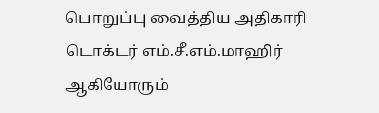பொறுப்பு வைத்திய அதிகாரி டொக்டர் எம்.சீ.எம்.மாஹிர் ஆகியோரும்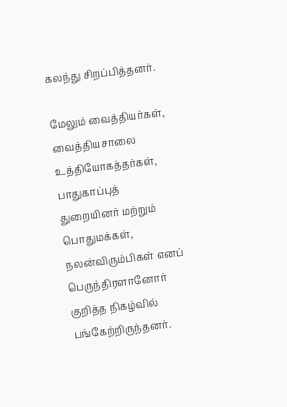கலந்து சிறப்பித்தனர்.

மேலும் வைத்தியர்கள், வைத்தியசாலை உத்தியோகத்தர்கள், பாதுகாப்புத் துறையினர் மற்றும் பொதுமக்கள், நலன்விரும்பிகள் எனப் பெருந்திரளானோர் குறித்த நிகழ்வில் பங்கேற்றிருந்தனர்.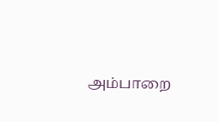அம்பாறை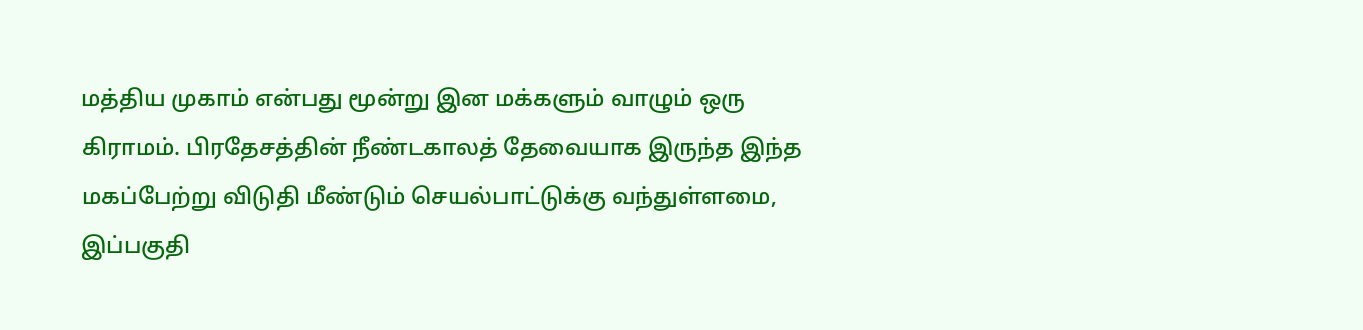மத்திய முகாம் என்பது மூன்று இன மக்களும் வாழும் ஒரு கிராமம். பிரதேசத்தின் நீண்டகாலத் தேவையாக இருந்த இந்த மகப்பேற்று விடுதி மீண்டும் செயல்பாட்டுக்கு வந்துள்ளமை, இப்பகுதி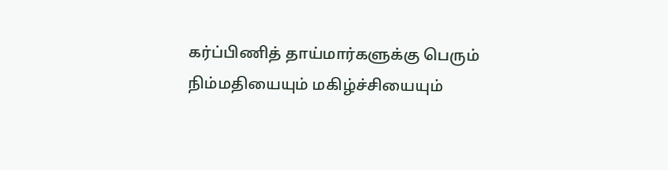கர்ப்பிணித் தாய்மார்களுக்கு பெரும் நிம்மதியையும் மகிழ்ச்சியையும்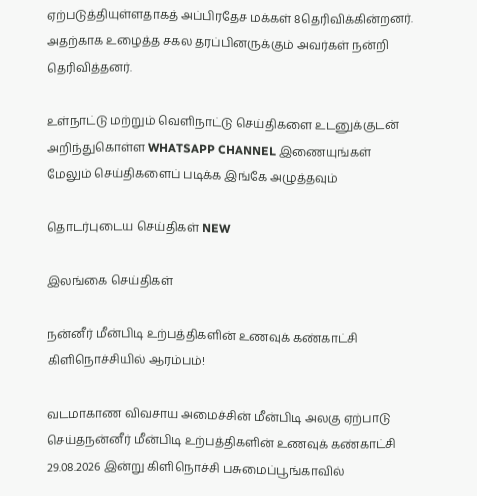ஏற்படுத்தியுள்ளதாகத் அப்பிரதேச மக்கள் 8தெரிவிக்கின்றனர். அதற்காக உழைத்த சகல தரப்பினருக்கும் அவர்கள் நன்றி தெரிவித்தனர்.

உள்நாட்டு மற்றும் வெளிநாட்டு செய்திகளை உடனுக்குடன் அறிந்துகொள்ள WHATSAPP CHANNEL இணையுங்கள்
மேலும் செய்திகளைப் படிக்க இங்கே அழுத்தவும்

தொடர்புடைய செய்திகள் NEW

இலங்கை செய்திகள்

நன்னீர் மீன்பிடி உற்பத்திகளின் உணவுக் கண்காட்சி கிளிநொச்சியில் ஆரம்பம்!

வடமாகாண விவசாய அமைச்சின் மீன்பிடி அலகு ஏற்பாடு செய்தநன்னீர் மீன்பிடி உற்பத்திகளின் உணவுக் கண்காட்சி 29.08.2026 இன்று கிளிநொச்சி பசுமைப்பூங்காவில்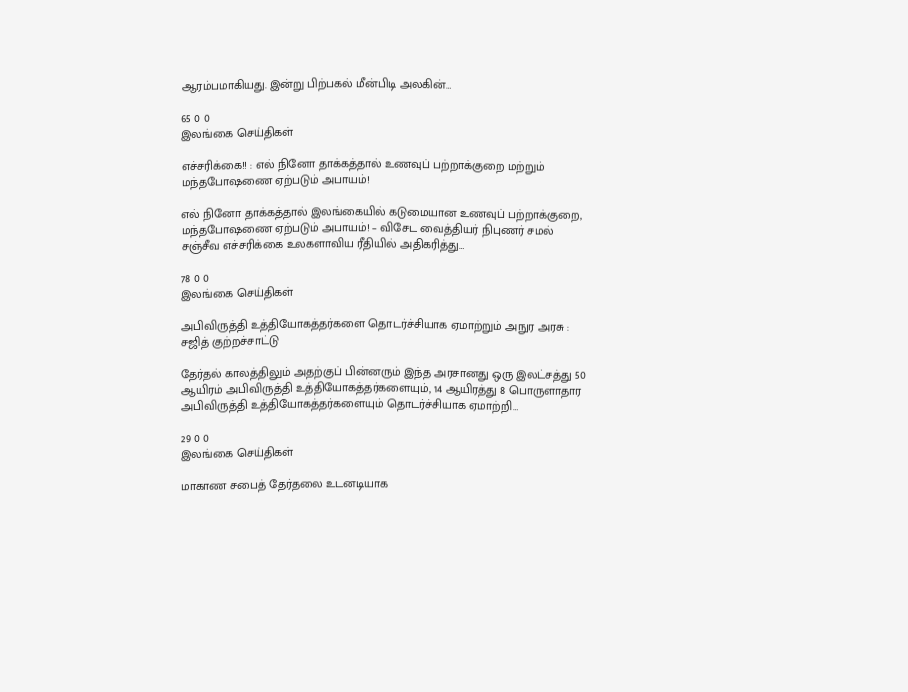ஆரம்பமாகியது. இன்று பிற்பகல் மீன்பிடி அலகின்…

65 0 0
இலங்கை செய்திகள்

எச்சரிக்கை!! : எல் நினோ தாக்கத்தால் உணவுப் பற்றாக்குறை மற்றும் மந்தபோஷணை ஏற்படும் அபாயம்!

எல் நினோ தாக்கத்தால் இலங்கையில் கடுமையான உணவுப் பற்றாக்குறை, மந்தபோஷணை ஏற்படும் அபாயம்! – விசேட வைத்தியர் நிபுணர் சமல் சஞ்சீவ எச்சரிக்கை உலகளாவிய ரீதியில் அதிகரித்து…

78 0 0
இலங்கை செய்திகள்

அபிவிருத்தி உத்தியோகத்தர்களை தொடர்ச்சியாக ஏமாற்றும் அநுர அரசு : சஜித் குற்றச்சாட்டு

தேர்தல் காலத்திலும் அதற்குப் பின்னரும் இந்த அரசானது ஒரு இலட்சத்து 50 ஆயிரம் அபிவிருத்தி உத்தியோகத்தர்களையும், 14 ஆயிரத்து 8 பொருளாதார அபிவிருத்தி உத்தியோகத்தர்களையும் தொடர்ச்சியாக ஏமாற்றி…

29 0 0
இலங்கை செய்திகள்

மாகாண சபைத் தேர்தலை உடனடியாக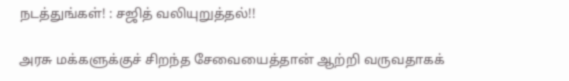நடத்துங்கள்! : சஜித் வலியுறுத்தல்!!

அரசு மக்களுக்குச் சிறந்த சேவையைத்தான் ஆற்றி வருவதாகக்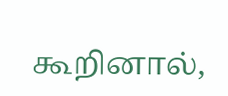கூறினால்,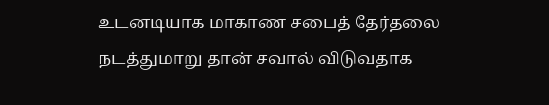உடனடியாக மாகாண சபைத் தேர்தலை நடத்துமாறு தான் சவால் விடுவதாக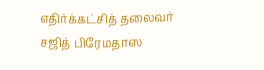எதிர்க்கட்சித் தலைவர் சஜித் பிரேமதாஸ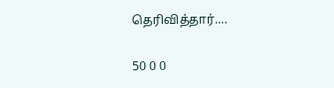தெரிவித்தார்.…

50 0 0